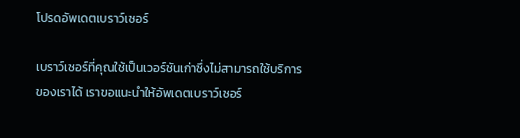โปรดอัพเดตเบราว์เซอร์

เบราว์เซอร์ที่คุณใช้เป็นเวอร์ชันเก่าซึ่งไม่สามารถใช้บริการของเราได้ เราขอแนะนำให้อัพเดตเบราว์เซอร์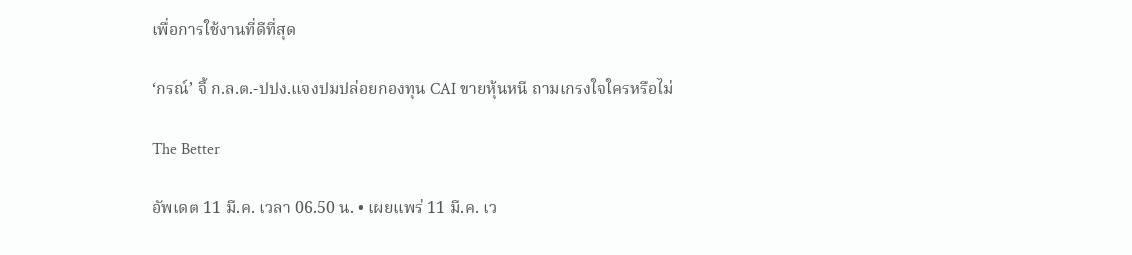เพื่อการใช้งานที่ดีที่สุด

‘กรณ์’ จี้ ก.ล.ต.-ปปง.แจงปมปล่อยกองทุน CAI ขายหุ้นหนี ถามเกรงใจใครหรือไม่

The Better

อัพเดต 11 มี.ค. เวลา 06.50 น. • เผยแพร่ 11 มี.ค. เว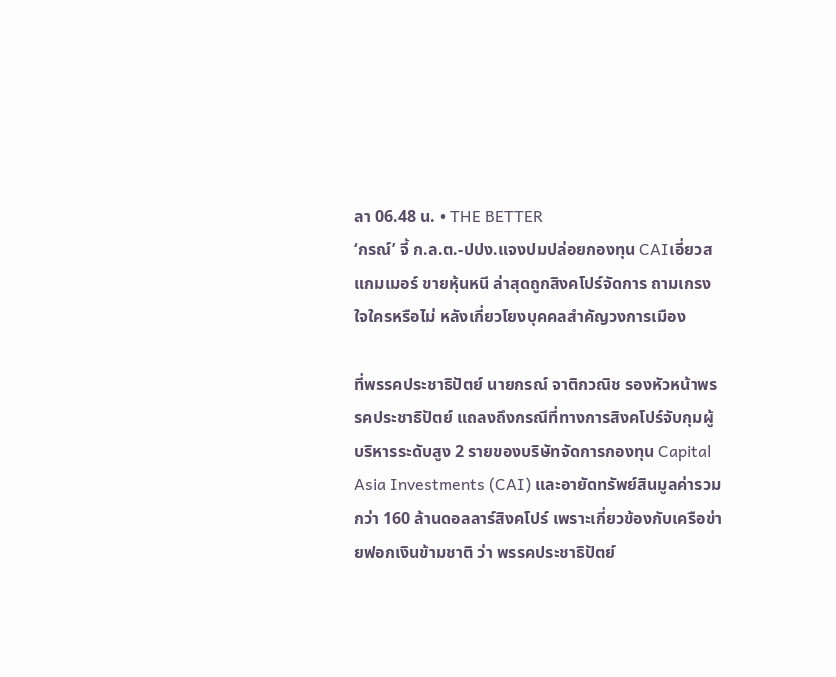ลา 06.48 น. • THE BETTER
‘กรณ์’ จี้ ก.ล.ต.-ปปง.แจงปมปล่อยกองทุน CAIเอี่ยวสแกมเมอร์ ขายหุ้นหนี ล่าสุดถูกสิงคโปร์จัดการ ถามเกรงใจใครหรือไม่ หลังเกี่ยวโยงบุคคลสำคัญวงการเมือง

ที่พรรคประชาธิปัตย์ นายกรณ์ จาติกวณิช รองหัวหน้าพรรคประชาธิปัตย์ แถลงถึงกรณีที่ทางการสิงคโปร์จับกุมผู้บริหารระดับสูง 2 รายของบริษัทจัดการกองทุน Capital Asia Investments (CAI) และอายัดทรัพย์สินมูลค่ารวมกว่า 160 ล้านดอลลาร์สิงคโปร์ เพราะเกี่ยวข้องกับเครือข่ายฟอกเงินข้ามชาติ ว่า พรรคประชาธิปัตย์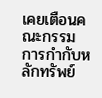เคยเตือนคณะกรรมการกำกับหลักทรัพย์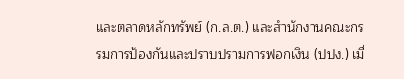และตลาดหลักทรัพย์ (ก.ล.ต.) และสำนักงานคณะกรรมการป้องกันและปราบปรามการฟอกเงิน (ปปง.) เมื่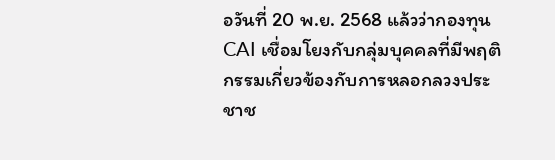อวันที่ 20 พ.ย. 2568 แล้วว่ากองทุน CAI เชื่อมโยงกับกลุ่มบุคคลที่มีพฤติกรรมเกี่ยวข้องกับการหลอกลวงประชาช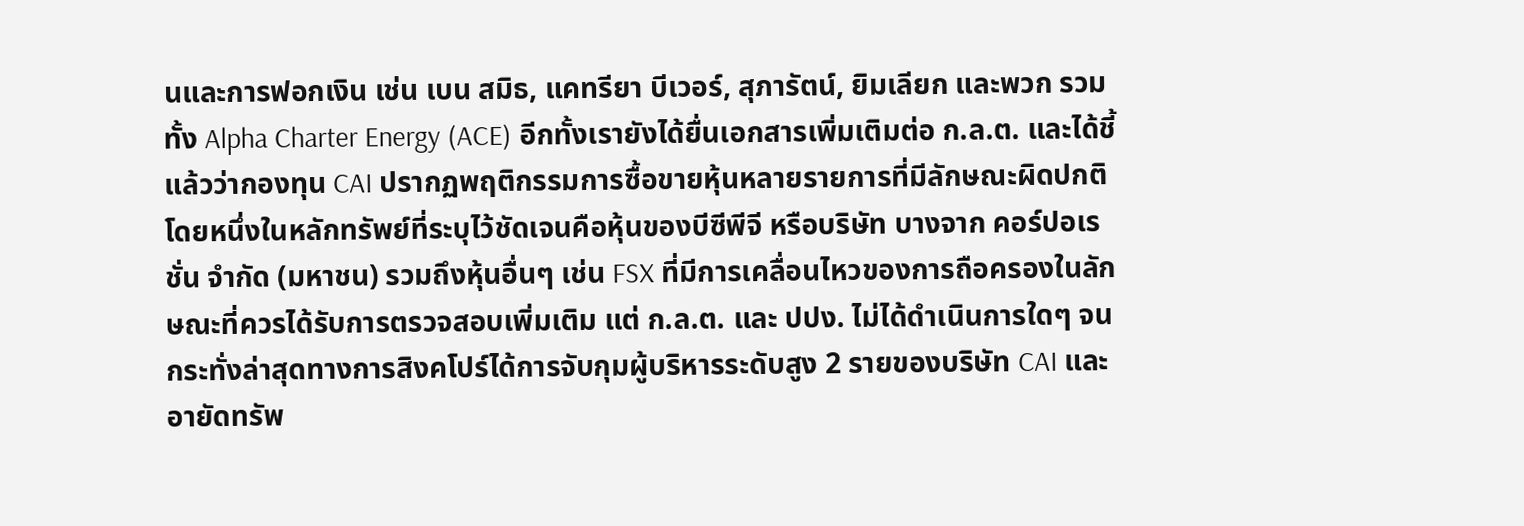นและการฟอกเงิน เช่น เบน สมิธ, แคทรียา บีเวอร์, สุภารัตน์, ยิมเลียก และพวก รวมทั้ง Alpha Charter Energy (ACE) อีกทั้งเรายังได้ยื่นเอกสารเพิ่มเติมต่อ ก.ล.ต. และได้ชี้แล้วว่ากองทุน CAI ปรากฏพฤติกรรมการซื้อขายหุ้นหลายรายการที่มีลักษณะผิดปกติ โดยหนึ่งในหลักทรัพย์ที่ระบุไว้ชัดเจนคือหุ้นของบีซีพีจี หรือบริษัท บางจาก คอร์ปอเรชั่น จำกัด (มหาชน) รวมถึงหุ้นอื่นๆ เช่น FSX ที่มีการเคลื่อนไหวของการถือครองในลักษณะที่ควรได้รับการตรวจสอบเพิ่มเติม แต่ ก.ล.ต. และ ปปง. ไม่ได้ดำเนินการใดๆ จนกระทั่งล่าสุดทางการสิงคโปร์ได้การจับกุมผู้บริหารระดับสูง 2 รายของบริษัท CAI และอายัดทรัพ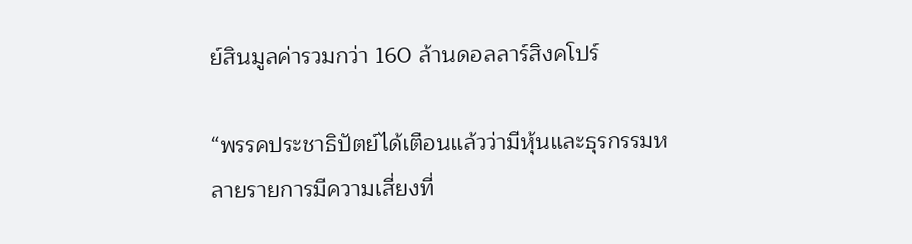ย์สินมูลค่ารวมกว่า 160 ล้านดอลลาร์สิงคโปร์

“พรรคประชาธิปัตย์ได้เตือนแล้วว่ามีหุ้นและธุรกรรมหลายรายการมีความเสี่ยงที่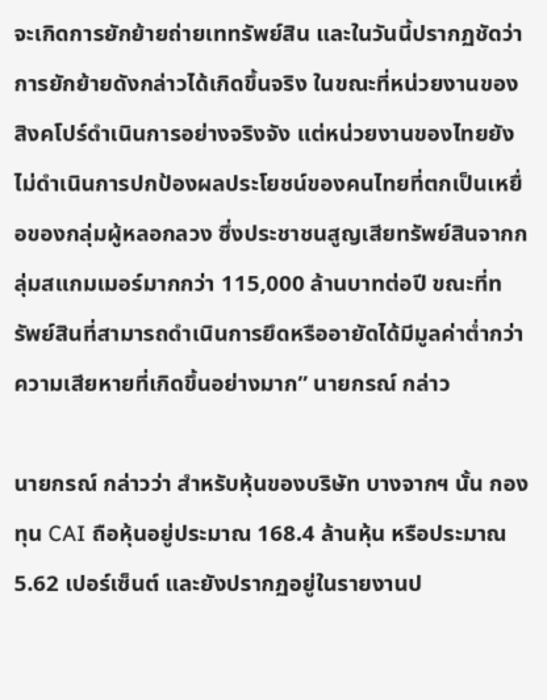จะเกิดการยักย้ายถ่ายเททรัพย์สิน และในวันนี้ปรากฏชัดว่าการยักย้ายดังกล่าวได้เกิดขึ้นจริง ในขณะที่หน่วยงานของสิงคโปร์ดำเนินการอย่างจริงจัง แต่หน่วยงานของไทยยังไม่ดำเนินการปกป้องผลประโยชน์ของคนไทยที่ตกเป็นเหยื่อของกลุ่มผู้หลอกลวง ซึ่งประชาชนสูญเสียทรัพย์สินจากกลุ่มสแกมเมอร์มากกว่า 115,000 ล้านบาทต่อปี ขณะที่ทรัพย์สินที่สามารถดำเนินการยึดหรืออายัดได้มีมูลค่าต่ำกว่าความเสียหายที่เกิดขึ้นอย่างมาก” นายกรณ์ กล่าว

นายกรณ์ กล่าวว่า สำหรับหุ้นของบริษัท บางจากฯ นั้น กองทุน CAI ถือหุ้นอยู่ประมาณ 168.4 ล้านหุ้น หรือประมาณ 5.62 เปอร์เซ็นต์ และยังปรากฏอยู่ในรายงานป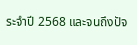ระจำปี 2568 และจนถึงปัจ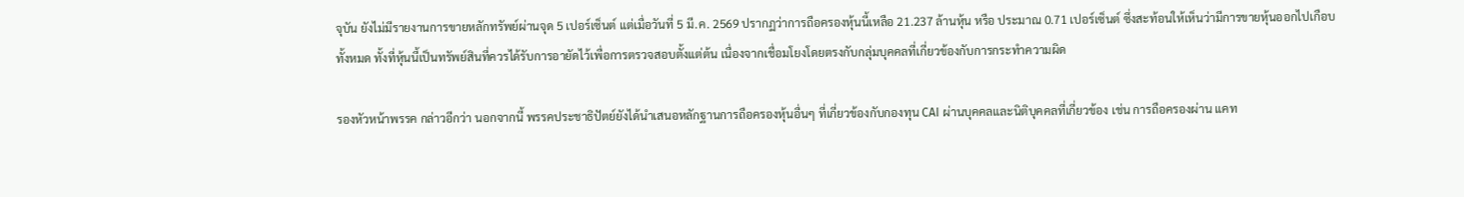จุบัน ยังไม่มีรายงานการขายหลักทรัพย์ผ่านจุด 5 เปอร์เซ็นต์ แต่เมื่อวันที่ 5 มี.ค. 2569 ปรากฏว่าการถือครองหุ้นนี้เหลือ 21.237 ล้านหุ้น หรือ ประมาณ 0.71 เปอร์เซ็นต์ ซึ่งสะท้อนให้เห็นว่ามีการขายหุ้นออกไปเกือบทั้งหมด ทั้งที่หุ้นนี้เป็นทรัพย์สินที่ควรได้รับการอายัดไว้เพื่อการตรวจสอบตั้งแต่ต้น เนื่องจากเชื่อมโยงโดยตรงกับกลุ่มบุคคลที่เกี่ยวข้องกับการกระทำความผิด

รองหัวหน้าพรรค กล่าวอีกว่า นอกจากนี้ พรรคประชาธิปัตย์ยังได้นำเสนอหลักฐานการถือครองหุ้นอื่นๆ ที่เกี่ยวข้องกับกองทุน CAI ผ่านบุคคลและนิติบุคคลที่เกี่ยวข้อง เช่น การถือครองผ่าน แคท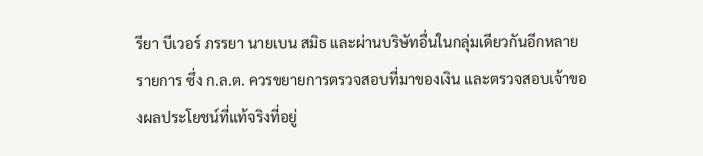รียา บีเวอร์ ภรรยา นายเบน สมิธ และผ่านบริษัทอื่นในกลุ่มเดียวกันอีกหลายรายการ ซึ่ง ก.ล.ต. ควรขยายการตรวจสอบที่มาของเงิน และตรวจสอบเจ้าของผลประโยชน์ที่แท้จริงที่อยู่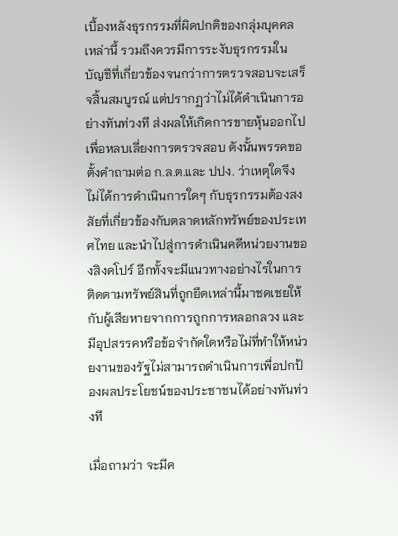เบื้องหลังธุรกรรมที่ผิดปกติของกลุ่มบุคคลเหล่านี้ รวมถึงควรมีการระงับธุรกรรมในบัญชีที่เกี่ยวข้องจนกว่าการตรวจสอบจะเสร็จสิ้นสมบูรณ์ แต่ปรากฏว่าไม่ได้ดำเนินการอย่างทันท่วงที ส่งผลให้เกิดการขายหุ้นออกไปเพื่อหลบเลี่ยงการตรวจสอบ ดังนั้นพรรคขอตั้งคำถามต่อ ก.ล.ต.และ ปปง. ว่าเหตุใดจึงไม่ได้การดำเนินการใดๆ กับธุรกรรมต้องสงสัยที่เกี่ยวข้องกับตลาดหลักทรัพย์ของประเทศไทย และนำไปสู่การดำเนินคดีหน่วยงานของสิงคโปร์ อีกทั้งจะมีแนวทางอย่างไรในการติดตามทรัพย์สินที่ถูกยึดเหล่านี้มาชดเชยให้กับผู้เสียหายจากการถูกการหลอกลวง และมีอุปสรรคหรือข้อจำกัดใดหรือไม่ที่ทำให้หน่วยงานของรัฐไม่สามารถดำเนินการเพื่อปกป้องผลประโยชน์ของประชาชนได้อย่างทันท่วงที

เมื่อถามว่า จะมีค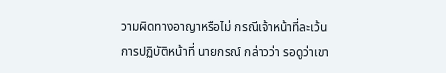วามผิดทางอาญาหรือไม่ กรณีเจ้าหน้าที่ละเว้นการปฏิบัติหน้าที่ นายกรณ์ กล่าวว่า รอดูว่าเขา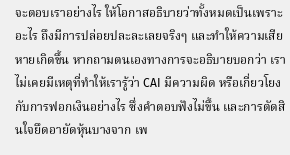จะตอบเราอย่างไร ให้โอกาสอธิบายว่าทั้งหมดเป็นเพราะอะไร ถึงมีการปล่อยปละละเลยจริงๆ และทำให้ความเสียหายเกิดขึ้น หากถามตนเองทางการจะอธิบายบอกว่า เราไม่เคยมีเหตุที่ทำให้เรารู้ว่า CAI มีความผิด หรือเกี่ยวโยงกับการฟอกเงินอย่างไร ซึ่งคำตอบฟังไม่ขึ้น และการตัดสินใจยึดอายัดหุ้นบางจาก เพ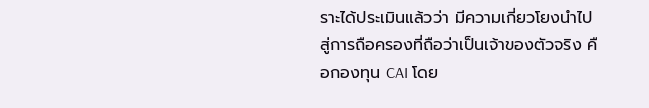ราะได้ประเมินแล้วว่า มีความเกี่ยวโยงนำไปสู่การถือครองที่ถือว่าเป็นเจ้าของตัวจริง คือกองทุน CAI โดย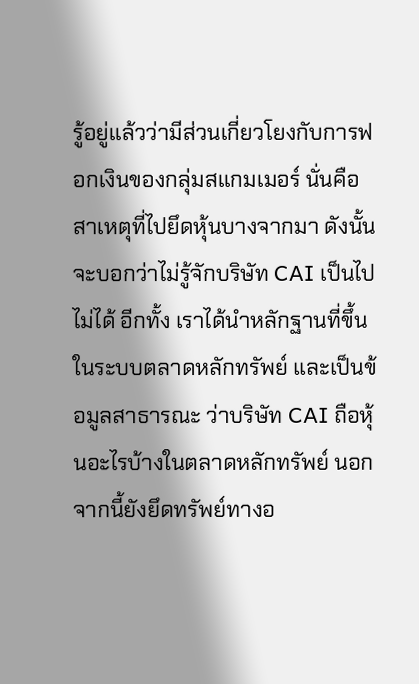รู้อยู่แล้วว่ามีส่วนเกี่ยวโยงกับการฟอกเงินของกลุ่มสแกมเมอร์ นั่นคือสาเหตุที่ไปยึดหุ้นบางจากมา ดังนั้นจะบอกว่าไม่รู้จักบริษัท CAI เป็นไปไม่ได้ อีกทั้ง เราได้นำหลักฐานที่ขึ้นในระบบตลาดหลักทรัพย์ และเป็นข้อมูลสาธารณะ ว่าบริษัท CAI ถือหุ้นอะไรบ้างในตลาดหลักทรัพย์ นอกจากนี้ยังยึดทรัพย์ทางอ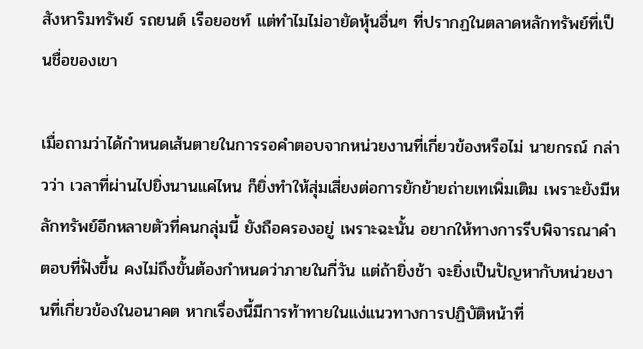สังหาริมทรัพย์ รถยนต์ เรือยอชท์ แต่ทำไมไม่อายัดหุ้นอื่นๆ ที่ปรากฏในตลาดหลักทรัพย์ที่เป็นชื่อของเขา

เมื่อถามว่าได้กำหนดเส้นตายในการรอคำตอบจากหน่วยงานที่เกี่ยวข้องหรือไม่ นายกรณ์ กล่าวว่า เวลาที่ผ่านไปยิ่งนานแค่ไหน ก็ยิ่งทำให้สุ่มเสี่ยงต่อการยักย้ายถ่ายเทเพิ่มเติม เพราะยังมีหลักทรัพย์อีกหลายตัวที่คนกลุ่มนี้ ยังถือครองอยู่ เพราะฉะนั้น อยากให้ทางการรีบพิจารณาคำตอบที่ฟังขึ้น คงไม่ถึงขั้นต้องกำหนดว่าภายในกี่วัน แต่ถ้ายิ่งช้า จะยิ่งเป็นปัญหากับหน่วยงานที่เกี่ยวข้องในอนาคต หากเรื่องนี้มีการท้าทายในแง่แนวทางการปฏิบัติหน้าที่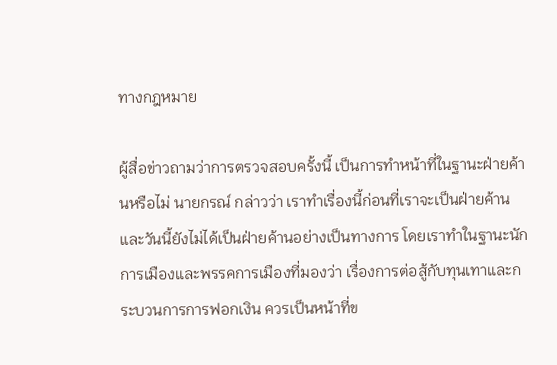ทางกฎหมาย

ผู้สื่อข่าวถามว่าการตรวจสอบครั้งนี้ เป็นการทำหน้าที่ในฐานะฝ่ายค้านหรือไม่ นายกรณ์ กล่าวว่า เราทำเรื่องนี้ก่อนที่เราจะเป็นฝ่ายค้าน และวันนี้ยังไม่ได้เป็นฝ่ายค้านอย่างเป็นทางการ โดยเราทำในฐานะนักการเมืองและพรรคการเมืองที่มองว่า เรื่องการต่อสู้กับทุนเทาและกระบวนการการฟอกเงิน ควรเป็นหน้าที่ข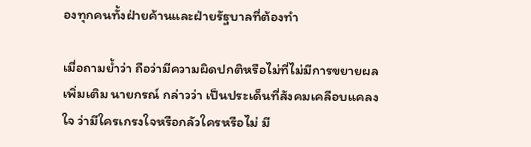องทุกคนทั้งฝ่ายค้านและฝ่ายรัฐบาลที่ต้องทำ

เมื่อถามย้ำว่า ถือว่ามีความผิดปกติหรือไม่ที่ไม่มีการขยายผลเพิ่มเติม นายกรณ์ กล่าวว่า เป็นประเด็นที่สังคมเคลือบแคลงใจ ว่ามีใครเกรงใจหรือกลัวใครหรือไม่ มี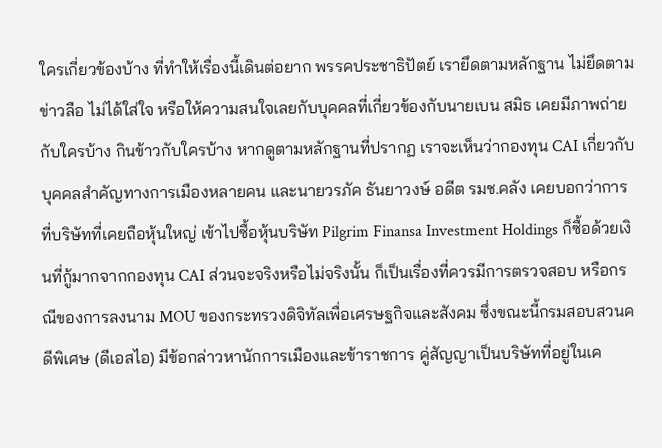ใครเกี่ยวข้องบ้าง ที่ทำให้เรื่องนี้เดินต่อยาก พรรคประชาธิปัตย์ เรายึดตามหลักฐาน ไม่ยึดตามข่าวลือ ไม่ได้ใส่ใจ หรือให้ความสนใจเลยกับบุคคลที่เกี่ยวข้องกับนายเบน สมิธ เคยมีภาพถ่ายกับใครบ้าง กินข้าวกับใครบ้าง หากดูตามหลักฐานที่ปรากฏ เราจะเห็นว่ากองทุน CAI เกี่ยวกับบุคคลสำคัญทางการเมืองหลายคน และนายวรภัค ธันยาวงษ์ อดีต รมช.คลัง เคยบอกว่าการที่บริษัทที่เคยถือหุ้นใหญ่ เข้าไปซื้อหุ้นบริษัท Pilgrim Finansa Investment Holdings ก็ซื้อด้วยเงินที่กู้มากจากกองทุน CAI ส่วนจะจริงหรือไม่จริงนั้น ก็เป็นเรื่องที่ควรมีการตรวจสอบ หรือกรณีของการลงนาม MOU ของกระทรวงดิจิทัลเพื่อเศรษฐกิจและสังคม ซึ่งขณะนี้กรมสอบสวนคดีพิเศษ (ดีเอสไอ) มีข้อกล่าวหานักการเมืองและข้าราชการ คู่สัญญาเป็นบริษัทที่อยู่ในเค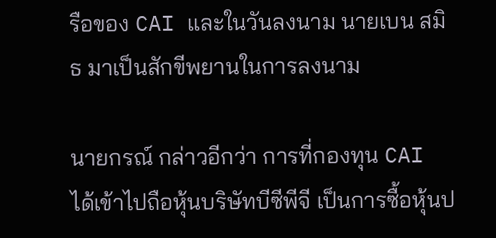รือของ CAI และในวันลงนาม นายเบน สมิธ มาเป็นสักขีพยานในการลงนาม

นายกรณ์ กล่าวอีกว่า การที่กองทุน CAI ได้เข้าไปถือหุ้นบริษัทบีซีพีจี เป็นการซื้อหุ้นป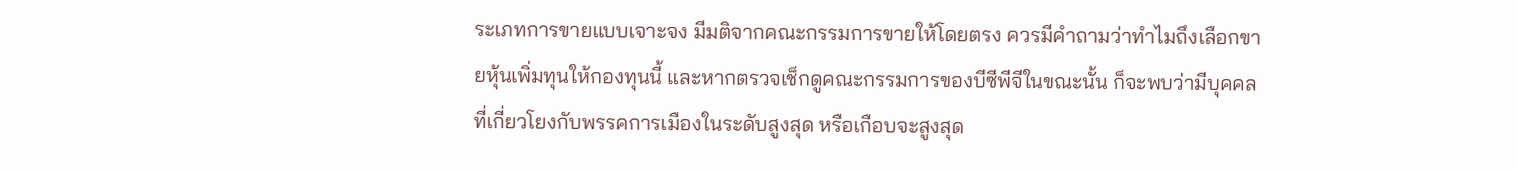ระเภทการขายแบบเจาะจง มีมติจากคณะกรรมการขายให้โดยตรง ควรมีคำถามว่าทำไมถึงเลือกขายหุ้นเพิ่มทุนให้กองทุนนี้ และหากตรวจเช็กดูคณะกรรมการของบีซีพีจีในขณะนั้น ก็จะพบว่ามีบุคคลที่เกี่ยวโยงกับพรรคการเมืองในระดับสูงสุด หรือเกือบจะสูงสุด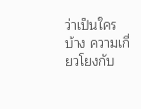ว่าเป็นใครบ้าง ความเกี่ยวโยงกับ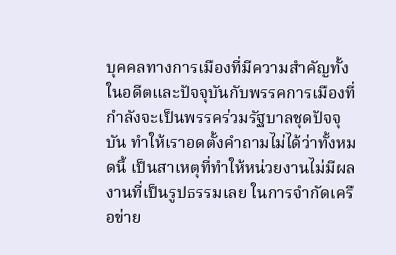บุคคลทางการเมืองที่มีความสำคัญทั้งในอดีตและปัจจุบันกับพรรคการเมืองที่กำลังจะเป็นพรรคร่วมรัฐบาลชุดปัจจุบัน ทำให้เราอดตั้งคำถามไม่ได้ว่าทั้งหมดนี้ เป็นสาเหตุที่ทำให้หน่วยงานไม่มีผลงานที่เป็นรูปธรรมเลย ในการจำกัดเครือข่าย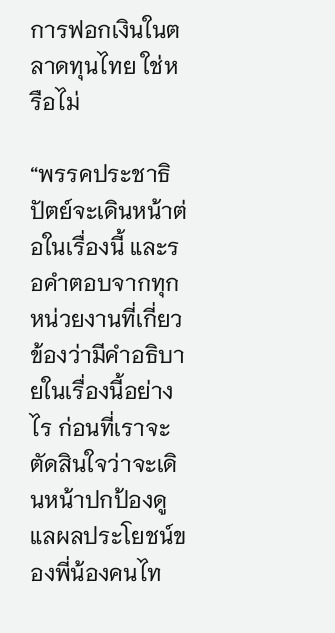การฟอกเงินในตลาดทุนไทย ใช่หรือไม่

“พรรคประชาธิปัตย์จะเดินหน้าต่อในเรื่องนี้ และรอคำตอบจากทุกหน่วยงานที่เกี่ยวข้องว่ามีคำอธิบายในเรื่องนี้อย่างไร ก่อนที่เราจะตัดสินใจว่าจะเดินหน้าปกป้องดูแลผลประโยชน์ของพี่น้องคนไท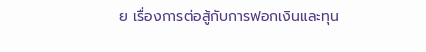ย เรื่องการต่อสู้กับการฟอกเงินและทุน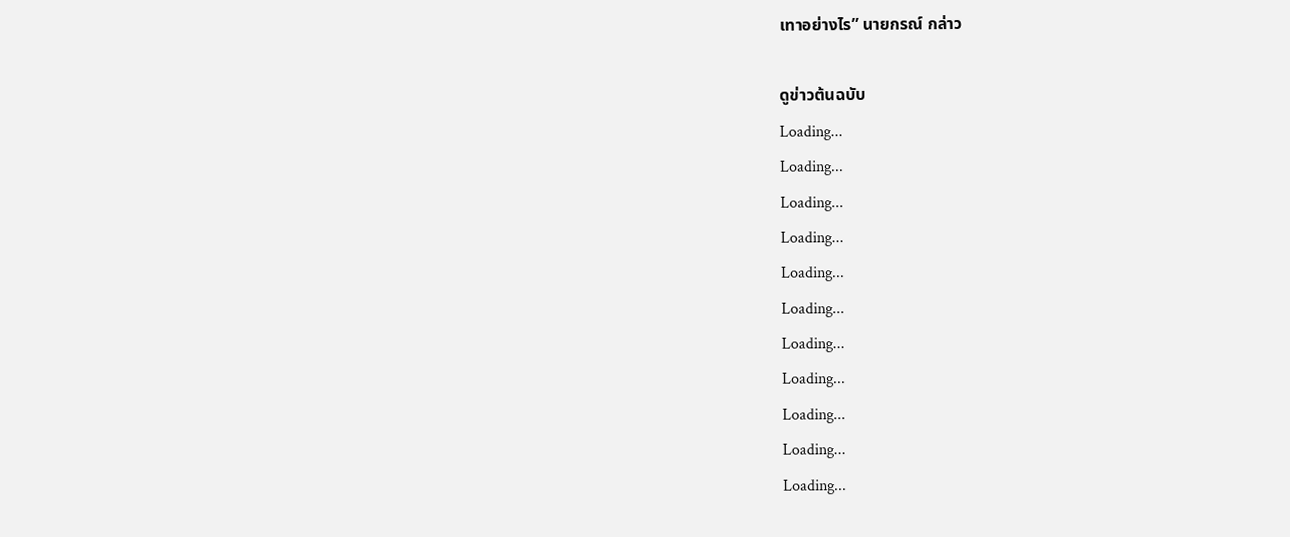เทาอย่างไร” นายกรณ์ กล่าว

ดูข่าวต้นฉบับ
Loading...
Loading...
Loading...
Loading...
Loading...
Loading...
Loading...
Loading...
Loading...
Loading...
Loading...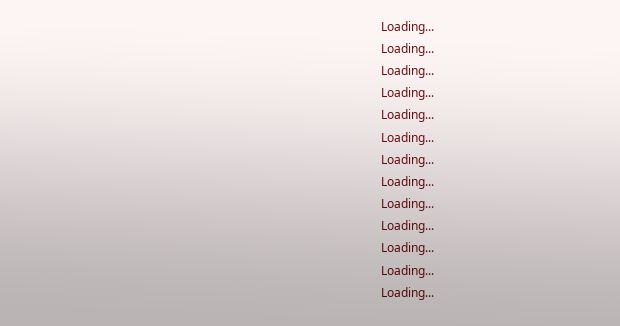Loading...
Loading...
Loading...
Loading...
Loading...
Loading...
Loading...
Loading...
Loading...
Loading...
Loading...
Loading...
Loading...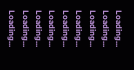Loading...
Loading...
Loading...
Loading...
Loading...
Loading...
Loading...
Loading...
Loading...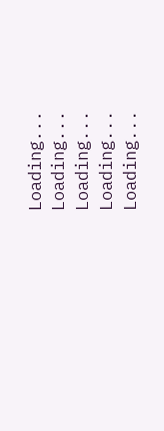Loading...
Loading...
Loading...
Loading...
Loading...